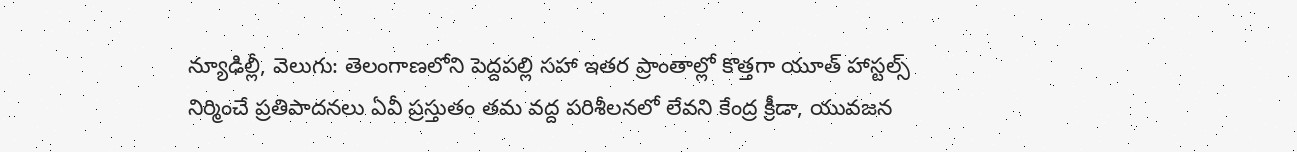న్యూఢిల్లీ, వెలుగు: తెలంగాణలోని పెద్దపల్లి సహా ఇతర ప్రాంతాల్లో కొత్తగా యూత్ హాస్టల్స్ నిర్మించే ప్రతిపాదనలు ఏవీ ప్రస్తుతం తమ వద్ద పరిశీలనలో లేవని కేంద్ర క్రీడా, యువజన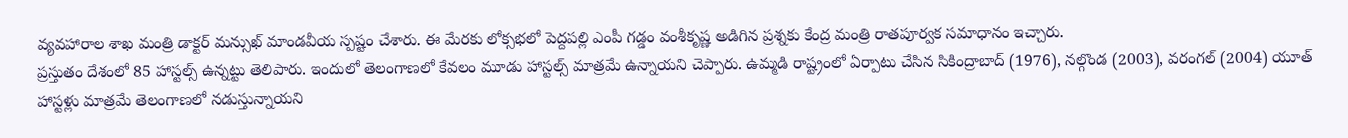వ్యవహారాల శాఖ మంత్రి డాక్టర్ మన్సుఖ్ మాండవీయ స్పష్టం చేశారు. ఈ మేరకు లోక్సభలో పెద్దపల్లి ఎంపీ గడ్డం వంశీకృష్ణ అడిగిన ప్రశ్నకు కేంద్ర మంత్రి రాతపూర్వక సమాధానం ఇచ్చారు.
ప్రస్తుతం దేశంలో 85 హాస్టల్స్ ఉన్నట్టు తెలిపారు. ఇందులో తెలంగాణలో కేవలం మూడు హాస్టల్స్ మాత్రమే ఉన్నాయని చెప్పారు. ఉమ్మడి రాష్ట్రంలో ఏర్పాటు చేసిన సికింద్రాబాద్ (1976), నల్గొండ (2003), వరంగల్ (2004) యూత్ హాస్టళ్లు మాత్రమే తెలంగాణలో నడుస్తున్నాయని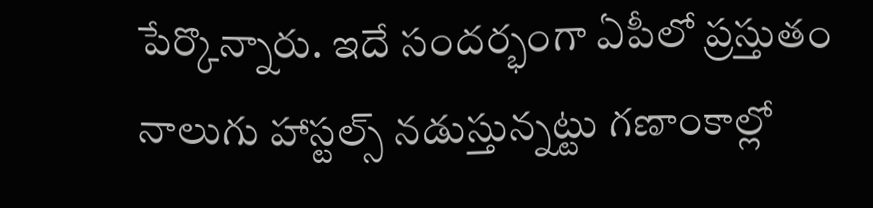పేర్కొన్నారు. ఇదే సందర్భంగా ఏపీలో ప్రస్తుతం నాలుగు హాస్టల్స్ నడుస్తున్నట్టు గణాంకాల్లో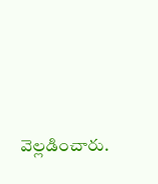వెల్లడించారు.